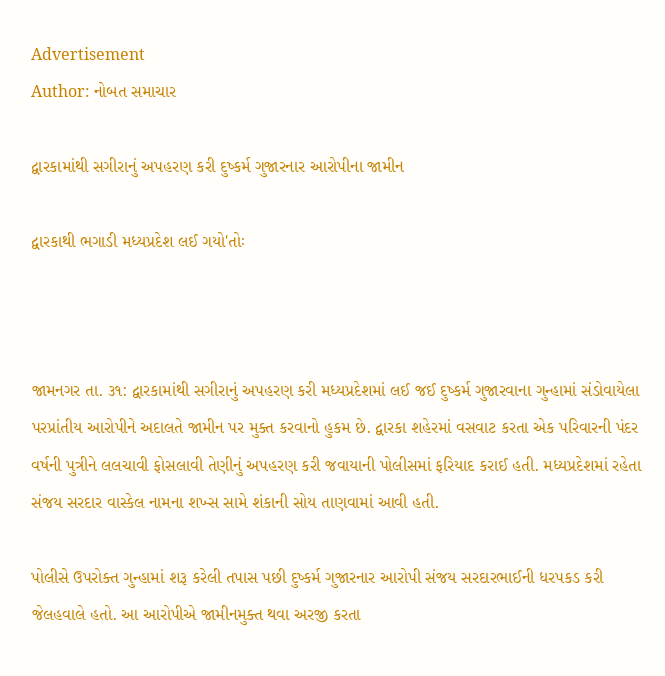Advertisement
Author: નોબત સમાચાર

દ્વારકામાંથી સગીરાનું અપહરણ કરી દુષ્કર્મ ગુજારનાર આરોપીના જામીન

દ્વારકાથી ભગાડી મધ્યપ્રદેશ લઈ ગયો'તોઃ



જામનગર તા. ૩૧: દ્વારકામાંથી સગીરાનું અપહરણ કરી મધ્યપ્રદેશમાં લઈ જઈ દુષ્કર્મ ગુજારવાના ગુન્હામાં સંડોવાયેલા પરપ્રાંતીય આરોપીને અદાલતે જામીન પર મુક્ત કરવાનો હુકમ છે. દ્વારકા શહેરમાં વસવાટ કરતા એક પરિવારની પંદર વર્ષની પુત્રીને લલચાવી ફોસલાવી તેણીનું અપહરણ કરી જવાયાની પોલીસમાં ફરિયાદ કરાઈ હતી. મધ્યપ્રદેશમાં રહેતા સંજય સરદાર વાસ્કેલ નામના શખ્સ સામે શંકાની સોય તાણવામાં આવી હતી.

પોલીસે ઉપરોક્ત ગુન્હામાં શરૂ કરેલી તપાસ પછી દુષ્કર્મ ગુજારનાર આરોપી સંજય સરદારભાઈની ધરપકડ કરી જેલહવાલે હતો. આ આરોપીએ જામીનમુક્ત થવા અરજી કરતા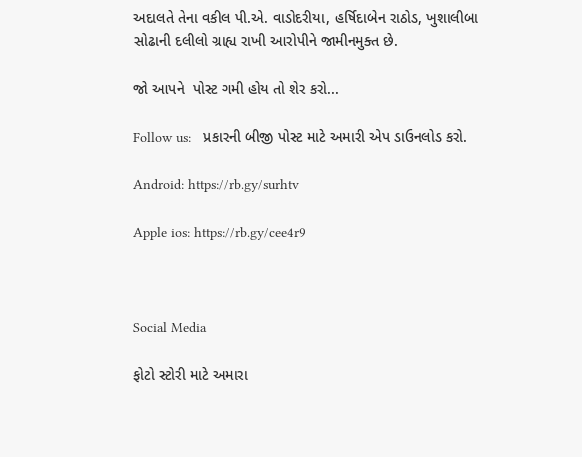અદાલતે તેના વકીલ પી.એ. વાડોદરીયા, હર્ષિદાબેન રાઠોડ, ખુશાલીબા સોઢાની દલીલો ગ્રાહ્ય રાખી આરોપીને જામીનમુક્ત છે.

જો આપને  પોસ્ટ ગમી હોય તો શેર કરો...

Follow us:   પ્રકારની બીજી પોસ્ટ માટે અમારી એપ ડાઉનલોડ કરો.

Android: https://rb.gy/surhtv

Apple ios: https://rb.gy/cee4r9



Social Media

ફોટો સ્ટોરી માટે અમારા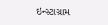ઇન્સ્ટાગ્રામ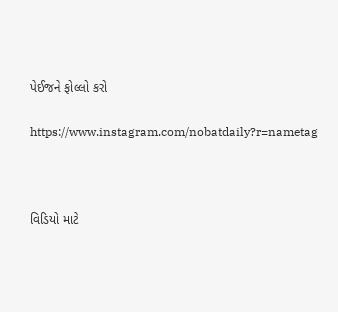પેઈજને ફોલ્લો કરો

https://www.instagram.com/nobatdaily?r=nametag



વિડિયો માટે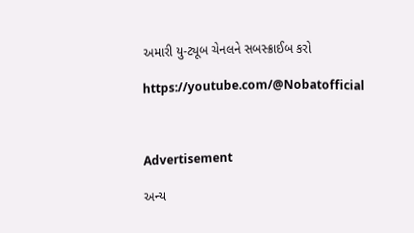અમારી યુ-ટ્યૂબ ચેનલને સબસ્ક્રાઈબ કરો

https://youtube.com/@Nobatofficial



Advertisement

અન્ય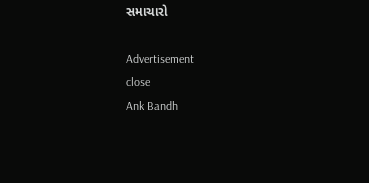સમાચારો

Advertisement
close
Ank Bandh